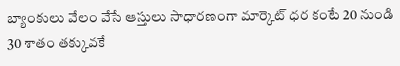బ్యాంకులు వేలం వేసే ఆస్తులు సాధారణంగా మార్కెట్ ధర కంటే 20 నుండి 30 శాతం తక్కువకే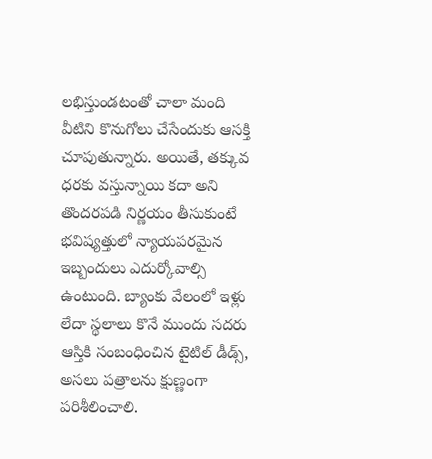లభిస్తుండటంతో చాలా మంది వీటిని కొనుగోలు చేసేందుకు ఆసక్తి చూపుతున్నారు. అయితే, తక్కువ ధరకు వస్తున్నాయి కదా అని తొందరపడి నిర్ణయం తీసుకుంటే భవిష్యత్తులో న్యాయపరమైన ఇబ్బందులు ఎదుర్కోవాల్సి ఉంటుంది. బ్యాంకు వేలంలో ఇళ్లు లేదా స్థలాలు కొనే ముందు సదరు ఆస్తికి సంబంధించిన టైటిల్ డీడ్స్, అసలు పత్రాలను క్షుణ్ణంగా పరిశీలించాలి.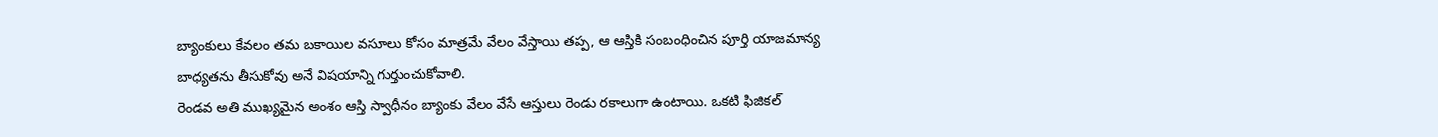బ్యాంకులు కేవలం తమ బకాయిల వసూలు కోసం మాత్రమే వేలం వేస్తాయి తప్ప, ఆ ఆస్తికి సంబంధించిన పూర్తి యాజమాన్య బాధ్యతను తీసుకోవు అనే విషయాన్ని గుర్తుంచుకోవాలి.
రెండవ అతి ముఖ్యమైన అంశం ఆస్తి స్వాధీనం బ్యాంకు వేలం వేసే ఆస్తులు రెండు రకాలుగా ఉంటాయి. ఒకటి ఫిజికల్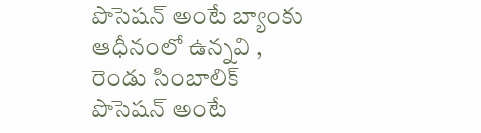పొసెషన్ అంటే బ్యాంకు ఆధీనంలో ఉన్నవి , రెండు సింబాలిక్ పొసెషన్ అంటే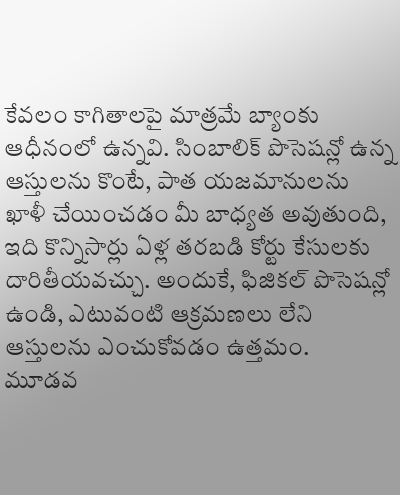కేవలం కాగితాలపై మాత్రమే బ్యాంకు ఆధీనంలో ఉన్నవి. సింబాలిక్ పొసెషన్లో ఉన్న ఆస్తులను కొంటే, పాత యజమానులను ఖాళీ చేయించడం మీ బాధ్యత అవుతుంది, ఇది కొన్నిసార్లు ఏళ్ల తరబడి కోర్టు కేసులకు దారితీయవచ్చు. అందుకే, ఫిజికల్ పొసెషన్లో ఉండి, ఎటువంటి ఆక్రమణలు లేని ఆస్తులను ఎంచుకోవడం ఉత్తమం.
మూడవ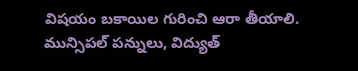విషయం బకాయిల గురించి ఆరా తీయాలి. మున్సిపల్ పన్నులు, విద్యుత్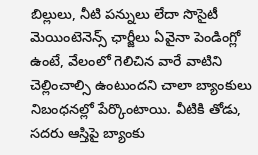బిల్లులు, నీటి పన్నులు లేదా సొసైటీ మెయింటెనెన్స్ ఛార్జీలు ఏవైనా పెండింగ్లో ఉంటే, వేలంలో గెలిచిన వారే వాటిని చెల్లించాల్సి ఉంటుందని చాలా బ్యాంకులు నిబంధనల్లో పేర్కొంటాయి. వీటికి తోడు, సదరు ఆస్తిపై బ్యాంకు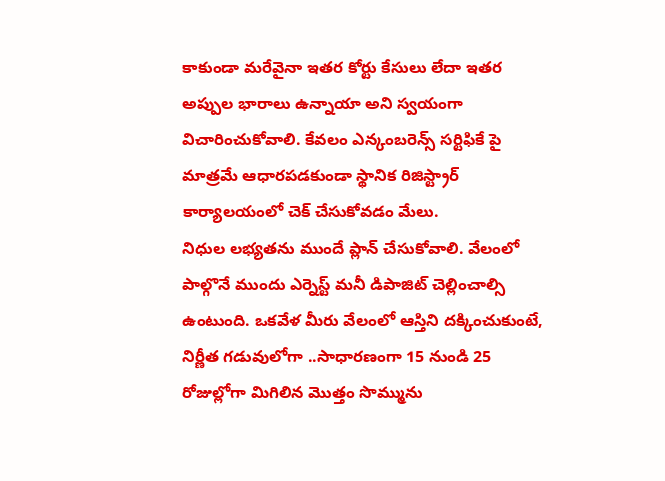కాకుండా మరేవైనా ఇతర కోర్టు కేసులు లేదా ఇతర అప్పుల భారాలు ఉన్నాయా అని స్వయంగా విచారించుకోవాలి. కేవలం ఎన్కంబరెన్స్ సర్టిఫికే పై మాత్రమే ఆధారపడకుండా స్థానిక రిజిస్ట్రార్ కార్యాలయంలో చెక్ చేసుకోవడం మేలు.
నిధుల లభ్యతను ముందే ప్లాన్ చేసుకోవాలి. వేలంలో పాల్గొనే ముందు ఎర్నెస్ట్ మనీ డిపాజిట్ చెల్లించాల్సి ఉంటుంది. ఒకవేళ మీరు వేలంలో ఆస్తిని దక్కించుకుంటే, నిర్ణీత గడువులోగా ..సాధారణంగా 15 నుండి 25 రోజుల్లోగా మిగిలిన మొత్తం సొమ్మును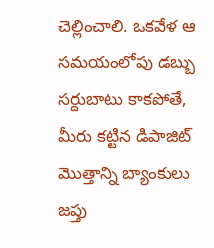చెల్లించాలి. ఒకవేళ ఆ సమయంలోపు డబ్బు సర్దుబాటు కాకపోతే, మీరు కట్టిన డిపాజిట్ మొత్తాన్ని బ్యాంకులు జప్తు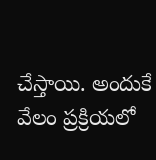చేస్తాయి. అందుకే వేలం ప్రక్రియలో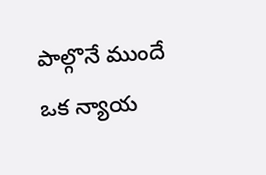పాల్గొనే ముందే ఒక న్యాయ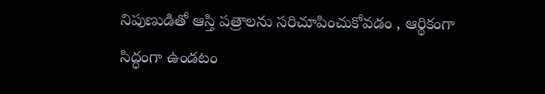నిపుణుడితో ఆస్తి పత్రాలను సరిచూపించుకోవడం , ఆర్థికంగా సిద్ధంగా ఉండటం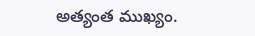అత్యంత ముఖ్యం.